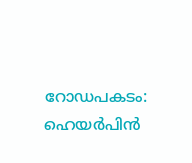റോഡപകടം: ഹെയർപിൻ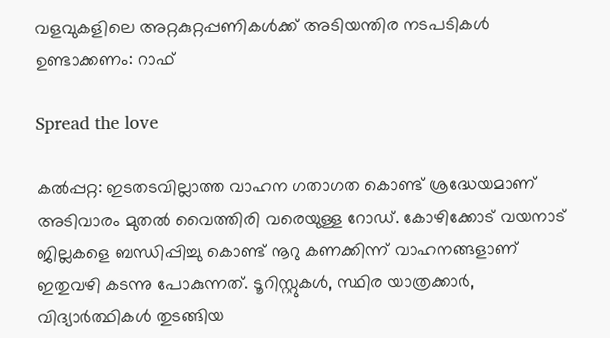വളവുകളിലെ അറ്റകുറ്റപ്പണികൾക്ക് അടിയന്തിര നടപടികൾ ഉണ്ടാക്കണം: റാഫ്

Spread the love

കൽപ്പറ്റ: ഇടതടവില്ലാത്ത വാഹന ഗതാഗത കൊണ്ട് ശ്രദ്ധേയമാണ് അടിവാരം മുതൽ വൈത്തിരി വരെയുള്ള റോഡ്. കോഴിക്കോട് വയനാട് ജില്ലകളെ ബന്ധിപ്പിച്ചു കൊണ്ട് നൂറു കണക്കിന്ന് വാഹനങ്ങളാണ് ഇതുവഴി കടന്നു പോകുന്നത്. ടൂറിസ്റ്റുകൾ, സ്ഥിര യാത്രക്കാർ, വിദ്യാർത്ഥികൾ തുടങ്ങിയ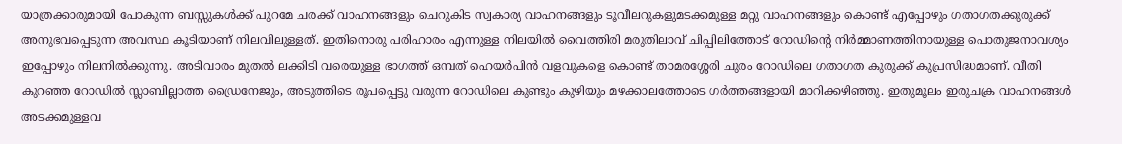യാത്രക്കാരുമായി പോകുന്ന ബസ്സുകൾക്ക് പുറമേ ചരക്ക് വാഹനങ്ങളും ചെറുകിട സ്വകാര്യ വാഹനങ്ങളും ടൂവീലറുകളുമടക്കമുള്ള മറ്റു വാഹനങ്ങളും കൊണ്ട് എപ്പോഴും ഗതാഗതക്കുരുക്ക് അനുഭവപ്പെടുന്ന അവസ്ഥ കൂടിയാണ് നിലവിലുള്ളത്. ഇതിനൊരു പരിഹാരം എന്നുള്ള നിലയിൽ വൈത്തിരി മരുതിലാവ് ചിപ്പിലിത്തോട് റോഡിന്റെ നിർമ്മാണത്തിനായുള്ള പൊതുജനാവശ്യം ഇപ്പോഴും നിലനിൽക്കുന്നു. അടിവാരം മുതൽ ലക്കിടി വരെയുള്ള ഭാഗത്ത് ഒമ്പത് ഹെയർപിൻ വളവുകളെ കൊണ്ട് താമരശ്ശേരി ചുരം റോഡിലെ ഗതാഗത കുരുക്ക് കുപ്രസിദ്ധമാണ്. വീതി കുറഞ്ഞ റോഡിൽ സ്ലാബില്ലാത്ത ഡ്രൈനേജും, അടുത്തിടെ രൂപപ്പെട്ടു വരുന്ന റോഡിലെ കുണ്ടും കുഴിയും മഴക്കാലത്തോടെ ഗർത്തങ്ങളായി മാറിക്കഴിഞ്ഞു. ഇതുമൂലം ഇരുചക്ര വാഹനങ്ങൾ അടക്കമുള്ളവ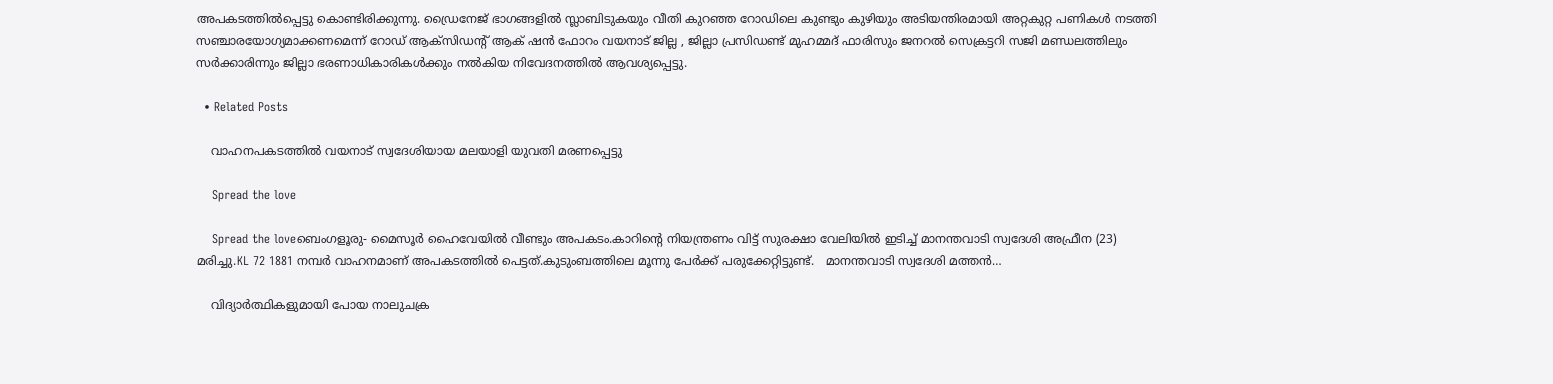അപകടത്തിൽപ്പെട്ടു കൊണ്ടിരിക്കുന്നു. ഡ്രൈനേജ് ഭാഗങ്ങളിൽ സ്ലാബിടുകയും വീതി കുറഞ്ഞ റോഡിലെ കുണ്ടും കുഴിയും അടിയന്തിരമായി അറ്റകുറ്റ പണികൾ നടത്തി സഞ്ചാരയോഗ്യമാക്കണമെന്ന് റോഡ് ആക്സിഡന്റ് ആക് ഷൻ ഫോറം വയനാട് ജില്ല , ജില്ലാ പ്രസിഡണ്ട് മുഹമ്മദ് ഫാരിസും ജനറൽ സെക്രട്ടറി സജി മണ്ഡലത്തിലും സർക്കാരിന്നും ജില്ലാ ഭരണാധികാരികൾക്കും നൽകിയ നിവേദനത്തിൽ ആവശ്യപ്പെട്ടു.

  • Related Posts

    വാഹനപകടത്തിൽ വയനാട് സ്വദേശിയായ മലയാളി യുവതി മരണപ്പെട്ടു

    Spread the love

    Spread the loveബെംഗളൂരു- മൈസൂർ ഹൈവേയിൽ വീണ്ടും അപകടം.കാറിൻ്റെ നിയന്ത്രണം വിട്ട് സുരക്ഷാ വേലിയിൽ ഇടിച്ച് മാനന്തവാടി സ്വദേശി അഫ്രീന (23) മരിച്ചു.KL 72 1881 നമ്പർ വാഹനമാണ് അപകടത്തിൽ പെട്ടത്.കുടുംബത്തിലെ മൂന്നു പേർക്ക് പരുക്കേറ്റിട്ടുണ്ട്.   മാനന്തവാടി സ്വദേശി മത്തൻ…

    വിദ്യാർത്ഥികളുമായി പോയ നാലുചക്ര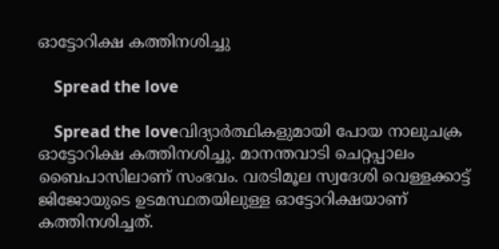ഓട്ടോറിക്ഷ കത്തിനശിച്ചു

    Spread the love

    Spread the loveവിദ്യാർത്ഥികളുമായി പോയ നാലുചക്ര ഓട്ടോറിക്ഷ കത്തിനശിച്ചു. മാനന്തവാടി ചെറ്റപ്പാലം ബൈപാസിലാണ് സംഭവം. വരടിമൂല സ്വദേശി വെള്ളക്കാട്ട് ജിജോയുടെ ഉടമസ്ഥതയിലുള്ള ഓട്ടോറിക്ഷയാണ് കത്തിനശിച്ചത്.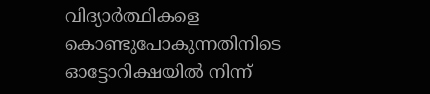വിദ്യാർത്ഥികളെ കൊണ്ടുപോകുന്നതിനിടെ ഓട്ടോറിക്ഷയിൽ നിന്ന്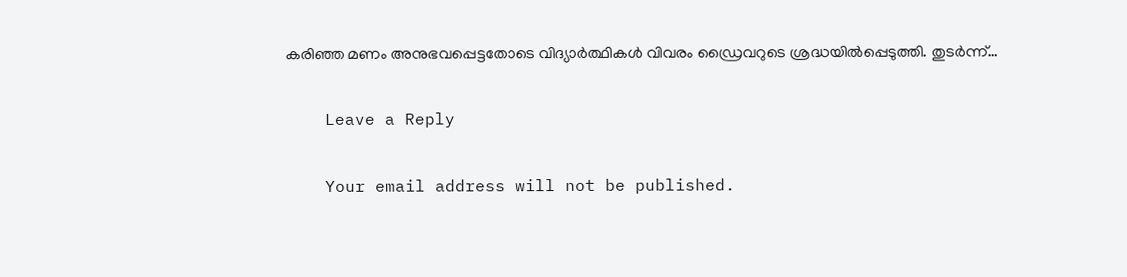കരിഞ്ഞ മണം അനുഭവപ്പെട്ടതോടെ വിദ്യാർത്ഥികൾ വിവരം ഡ്രൈവറുടെ ശ്രദ്ധയിൽപ്പെടുത്തി. തുടർന്ന്…

    Leave a Reply

    Your email address will not be published.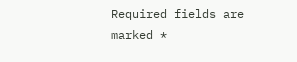Required fields are marked *